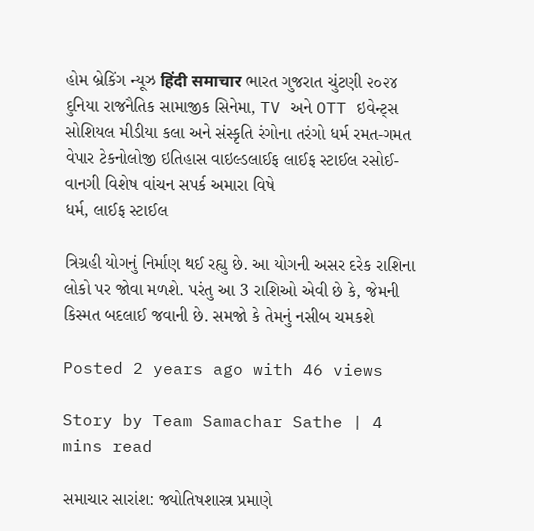હોમ બ્રેકિંગ ન્યૂઝ हिंदी समाचार ભારત ગુજરાત ચુંટણી ૨૦૨૪ દુનિયા રાજનૈતિક સામાજીક સિનેમા, TV અને OTT ઇવેન્ટ્સ સોશિયલ મીડીયા કલા અને સંસ્કૃતિ રંગોના તરંગો ધર્મ રમત-ગમત વેપાર ટેકનોલોજી ઇતિહાસ વાઇલ્ડલાઈફ લાઈફ સ્ટાઈલ રસોઈ-વાનગી વિશેષ વાંચન સપર્ક અમારા વિષે
ધર્મ, લાઈફ સ્ટાઈલ

ત્રિગ્રહી યોગનું નિર્માણ થઈ રહ્યુ છે. આ યોગની અસર દરેક રાશિના લોકો પર જોવા મળશે. પરંતુ આ 3 રાશિઓ એવી છે કે, જેમની કિસ્મત બદલાઈ જવાની છે. સમજો કે તેમનું નસીબ ચમકશે

Posted 2 years ago with 46 views

Story by Team Samachar Sathe | 4 mins read

સમાચાર સારાંશ: જ્યોતિષશાસ્ત્ર પ્રમાણે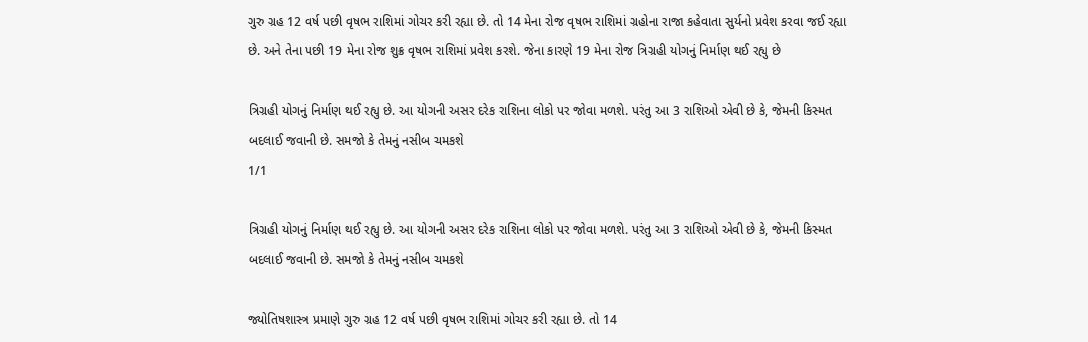ગુરુ ગ્રહ 12 વર્ષ પછી વૃષભ રાશિમાં ગોચર કરી રહ્યા છે. તો 14 મેના રોજ વૃષભ રાશિમાં ગ્રહોના રાજા કહેવાતા સુર્યનો પ્રવેશ કરવા જઈ રહ્યા છે. અને તેના પછી 19 મેના રોજ શુક્ર વૃષભ રાશિમાં પ્રવેશ કરશે. જેના કારણે 19 મેના રોજ ત્રિગ્રહી યોગનું નિર્માણ થઈ રહ્યુ છે

ત્રિગ્રહી યોગનું નિર્માણ થઈ રહ્યુ છે. આ યોગની અસર દરેક રાશિના લોકો પર જોવા મળશે. પરંતુ આ 3 રાશિઓ એવી છે કે, જેમની કિસ્મત બદલાઈ જવાની છે. સમજો કે તેમનું નસીબ ચમકશે
1/1

ત્રિગ્રહી યોગનું નિર્માણ થઈ રહ્યુ છે. આ યોગની અસર દરેક રાશિના લોકો પર જોવા મળશે. પરંતુ આ 3 રાશિઓ એવી છે કે, જેમની કિસ્મત બદલાઈ જવાની છે. સમજો કે તેમનું નસીબ ચમકશે

જ્યોતિષશાસ્ત્ર પ્રમાણે ગુરુ ગ્રહ 12 વર્ષ પછી વૃષભ રાશિમાં ગોચર કરી રહ્યા છે. તો 14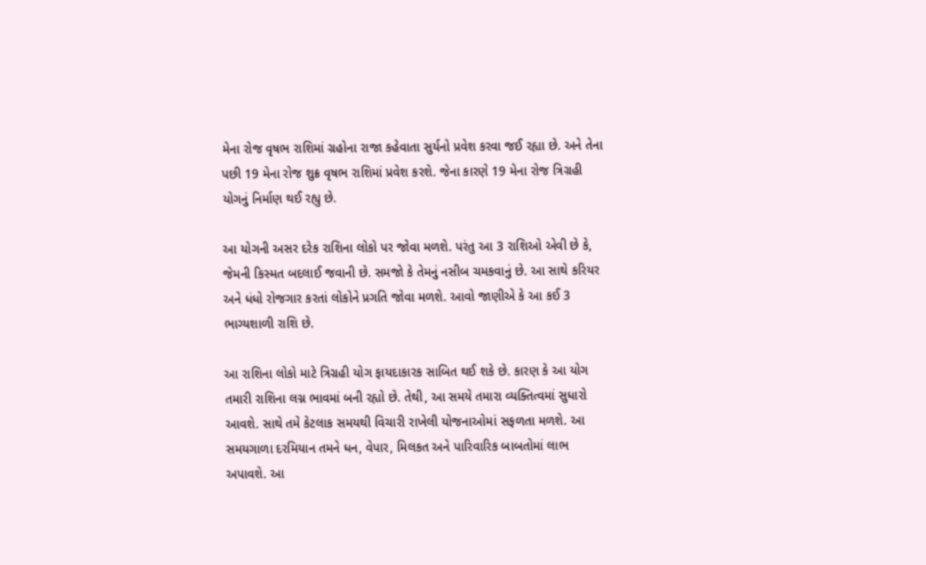મેના રોજ વૃષભ રાશિમાં ગ્રહોના રાજા કહેવાતા સુર્યનો પ્રવેશ કરવા જઈ રહ્યા છે. અને તેના પછી 19 મેના રોજ શુક્ર વૃષભ રાશિમાં પ્રવેશ કરશે. જેના કારણે 19 મેના રોજ ત્રિગ્રહી યોગનું નિર્માણ થઈ રહ્યુ છે.

આ યોગની અસર દરેક રાશિના લોકો પર જોવા મળશે. પરંતુ આ 3 રાશિઓ એવી છે કે, જેમની કિસ્મત બદલાઈ જવાની છે. સમજો કે તેમનું નસીબ ચમકવાનું છે. આ સાથે કરિયર અને ધંધો રોજગાર કરતાં લોકોને પ્રગતિ જોવા મળશે. આવો જાણીએ કે આ કઈ 3 ભાગ્યશાળી રાશિ છે.

આ રાશિના લોકો માટે ત્રિગ્રહી યોગ ફાયદાકારક સાબિત થઈ શકે છે. કારણ કે આ યોગ તમારી રાશિના લગ્ન ભાવમાં બની રહ્યો છે. તેથી, આ સમયે તમારા વ્યક્તિત્વમાં સુધારો આવશે. સાથે તમે કેટલાક સમયથી વિચારી રાખેલી યોજનાઓમાં સફળતા મળશે. આ સમયગાળા દરમિયાન તમને ધન, વેપાર, મિલકત અને પારિવારિક બાબતોમાં લાભ અપાવશે. આ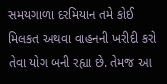સમયગાળા દરમિયાન તમે કોઈ મિલકત અથવા વાહનની ખરીદી કરો તેવા યોગ બની રહ્યા છે. તેમજ આ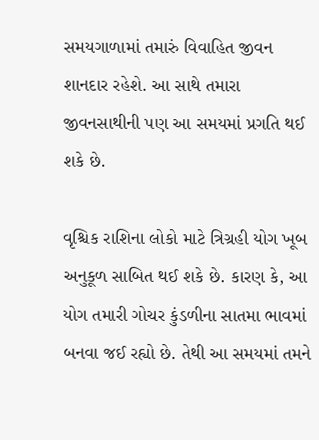સમયગાળામાં તમારું વિવાહિત જીવન શાનદાર રહેશે. આ સાથે તમારા જીવનસાથીની પણ આ સમયમાં પ્રગતિ થઈ શકે છે.

વૃશ્ચિક રાશિના લોકો માટે ત્રિગ્રહી યોગ ખૂબ અનુકૂળ સાબિત થઈ શકે છે. કારણ કે, આ યોગ તમારી ગોચર કુંડળીના સાતમા ભાવમાં બનવા જઈ રહ્યો છે. તેથી આ સમયમાં તમને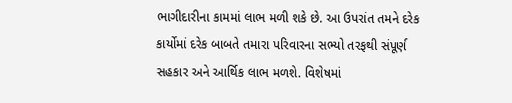ભાગીદારીના કામમાં લાભ મળી શકે છે. આ ઉપરાંત તમને દરેક કાર્યોમાં દરેક બાબતે તમારા પરિવારના સભ્યો તરફથી સંપૂર્ણ સહકાર અને આર્થિક લાભ મળશે. વિશેષમાં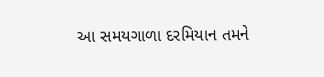આ સમયગાળા દરમિયાન તમને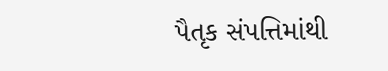પૈતૃક સંપત્તિમાંથી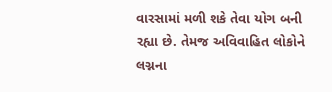વારસામાં મળી શકે તેવા યોગ બની રહ્યા છે. તેમજ અવિવાહિત લોકોને લગ્નના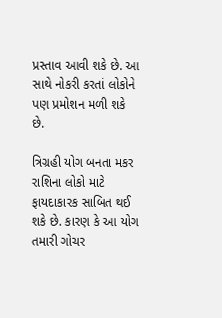પ્રસ્તાવ આવી શકે છે. આ સાથે નોકરી કરતાં લોકોને પણ પ્રમોશન મળી શકે છે.

ત્રિગ્રહી યોગ બનતા મકર રાશિના લોકો માટે ફાયદાકારક સાબિત થઈ શકે છે. કારણ કે આ યોગ તમારી ગોચર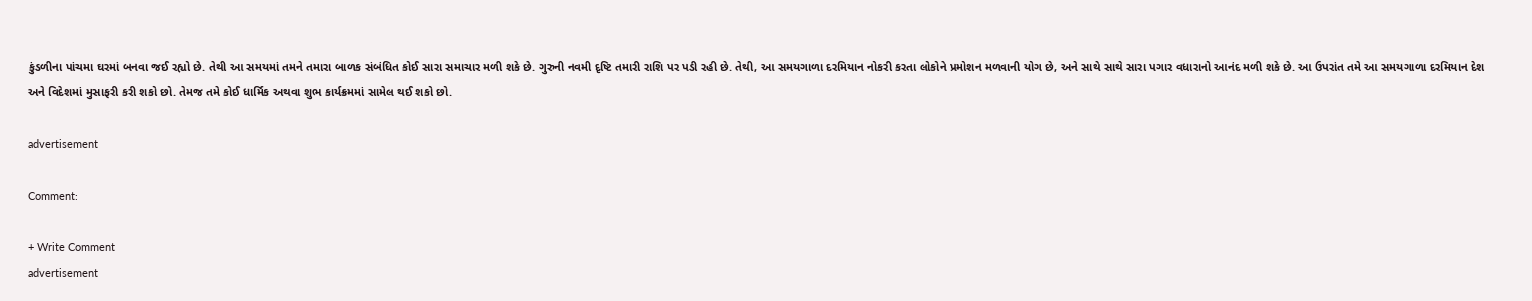કુંડળીના પાંચમા ઘરમાં બનવા જઈ રહ્યો છે. તેથી આ સમયમાં તમને તમારા બાળક સંબંધિત કોઈ સારા સમાચાર મળી શકે છે. ગુરુની નવમી દૃષ્ટિ તમારી રાશિ પર પડી રહી છે. તેથી, આ સમયગાળા દરમિયાન નોકરી કરતા લોકોને પ્રમોશન મળવાની યોગ છે, અને સાથે સાથે સારા પગાર વધારાનો આનંદ મળી શકે છે. આ ઉપરાંત તમે આ સમયગાળા દરમિયાન દેશ અને વિદેશમાં મુસાફરી કરી શકો છો. તેમજ તમે કોઈ ધાર્મિક અથવા શુભ કાર્યક્રમમાં સામેલ થઈ શકો છો.

advertisement

Comment:

+ Write Comment
advertisement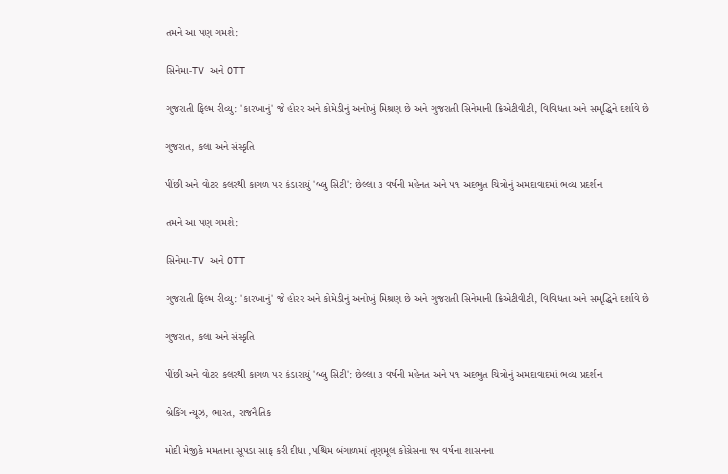તમને આ પણ ગમશે:

સિનેમા-TV અને OTT

ગુજરાતી ફિલ્મ રીવ્યુ: 'કારખાનું' જે હોરર અને કોમેડીનું અનોખું મિશ્રણ છે અને ગુજરાતી સિનેમાની ક્રિએટીવીટી, વિવિધતા અને સમૃદ્ધિને દર્શાવે છે

ગુજરાત, કલા અને સંસ્કૃતિ

પીંછી અને વોટર કલરથી કાગળ પર કંડારાયું 'બ્લુ સિટી': છેલ્લા ૩ વર્ષની મહેનત અને ૫૧ અદભુત ચિત્રોનું અમદાવાદમાં ભવ્ય પ્રદર્શન

તમને આ પણ ગમશે:

સિનેમા-TV અને OTT

ગુજરાતી ફિલ્મ રીવ્યુ: 'કારખાનું' જે હોરર અને કોમેડીનું અનોખું મિશ્રણ છે અને ગુજરાતી સિનેમાની ક્રિએટીવીટી, વિવિધતા અને સમૃદ્ધિને દર્શાવે છે

ગુજરાત, કલા અને સંસ્કૃતિ

પીંછી અને વોટર કલરથી કાગળ પર કંડારાયું 'બ્લુ સિટી': છેલ્લા ૩ વર્ષની મહેનત અને ૫૧ અદભુત ચિત્રોનું અમદાવાદમાં ભવ્ય પ્રદર્શન

બ્રેકિંગ ન્યૂઝ, ભારત, રાજનૈતિક

મોદી મેજીકે મમતાના સૂપડા સાફ કરી દીધા ,પશ્ચિમ બંગાળમાં તૃણમૂલ કોંગ્રેસના ૧૫ વર્ષના શાસનના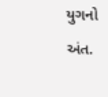યુગનો અંત.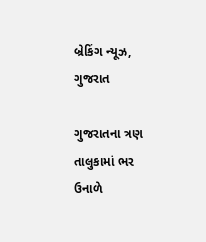બ્રેકિંગ ન્યૂઝ, ગુજરાત

ગુજરાતના ત્રણ તાલુકામાં ભર ઉનાળે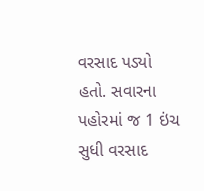વરસાદ પડ્યો હતો. સવારના પહોરમાં જ 1 ઇંચ સુધી વરસાદ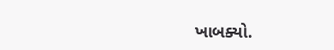ખાબક્યો.